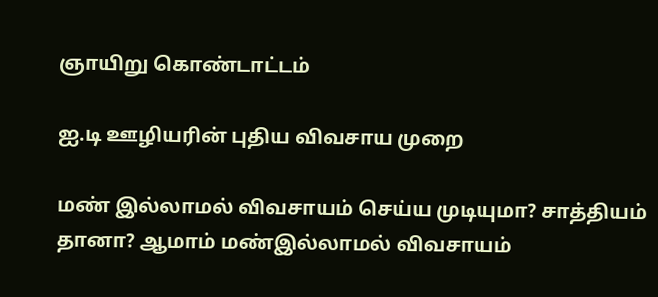ஞாயிறு கொண்டாட்டம்

ஐ.டி ஊழியரின் புதிய விவசாய முறை

மண் இல்லாமல் விவசாயம் செய்ய முடியுமா? சாத்தியம் தானா? ஆமாம் மண்இல்லாமல் விவசாயம்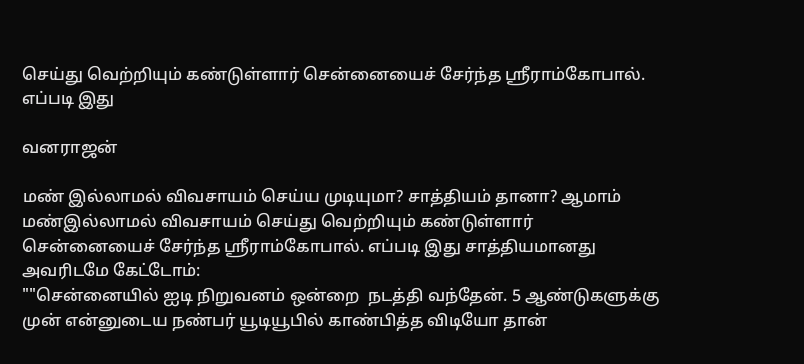செய்து வெற்றியும் கண்டுள்ளார் சென்னையைச் சேர்ந்த ஸ்ரீராம்கோபால். எப்படி இது

வனராஜன்

மண் இல்லாமல் விவசாயம் செய்ய முடியுமா? சாத்தியம் தானா? ஆமாம் மண்இல்லாமல் விவசாயம் செய்து வெற்றியும் கண்டுள்ளார் சென்னையைச் சேர்ந்த ஸ்ரீராம்கோபால். எப்படி இது சாத்தியமானது அவரிடமே கேட்டோம்:
""சென்னையில் ஐடி நிறுவனம் ஒன்றை  நடத்தி வந்தேன். 5 ஆண்டுகளுக்கு முன் என்னுடைய நண்பர் யூடியூபில் காண்பித்த விடியோ தான்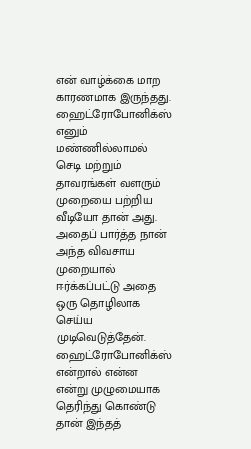என் வாழ்க்கை மாற காரணமாக இருந்தது. ஹைட்ரோபோனிக்ஸ் எனும் மண்ணில்லாமல் செடி மற்றும் தாவரங்கள் வளரும் முறையை பற்றிய வீடியோ தான் அது.
அதைப் பார்த்த நான் அந்த விவசாய முறையால் ஈர்க்கப்பட்டு அதை ஒரு தொழிலாக செய்ய முடிவெடுத்தேன். ஹைட்ரோபோனிக்ஸ் என்றால் என்ன என்று முழுமையாக தெரிந்து கொண்டு தான் இந்தத்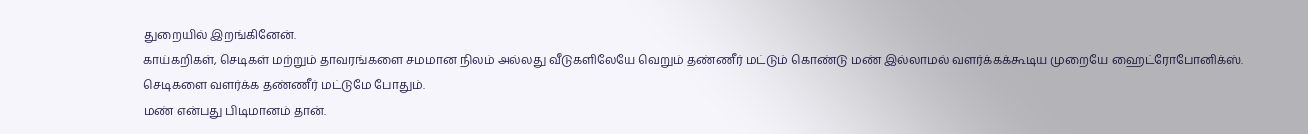துறையில் இறங்கினேன்.
காய்கறிகள், செடிகள் மற்றும் தாவரங்களை சமமான நிலம் அல்லது வீடுகளிலேயே வெறும் தண்ணீர் மட்டும் கொண்டு மண் இல்லாமல் வளர்க்கக்கூடிய முறையே ஹைட்ரோபோனிக்ஸ். செடிகளை வளர்க்க தண்ணீர் மட்டுமே போதும்.
மண் என்பது பிடிமானம் தான்.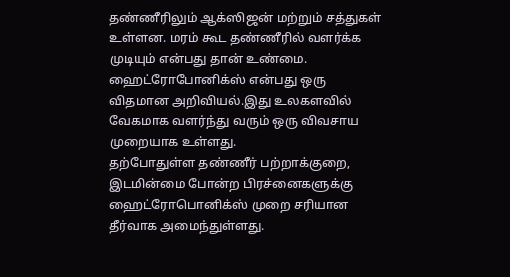தண்ணீரிலும் ஆக்ஸிஜன் மற்றும் சத்துகள் உள்ளன. மரம் கூட தண்ணீரில் வளர்க்க முடியும் என்பது தான் உண்மை.  ஹைட்ரோபோனிக்ஸ் என்பது ஒரு விதமான அறிவியல்.இது உலகளவில் வேகமாக வளர்ந்து வரும் ஒரு விவசாய முறையாக உள்ளது.
தற்போதுள்ள தண்ணீர் பற்றாக்குறை, இடமின்மை போன்ற பிரச்னைகளுக்கு ஹைட்ரோபொனிக்ஸ் முறை சரியான தீர்வாக அமைந்துள்ளது.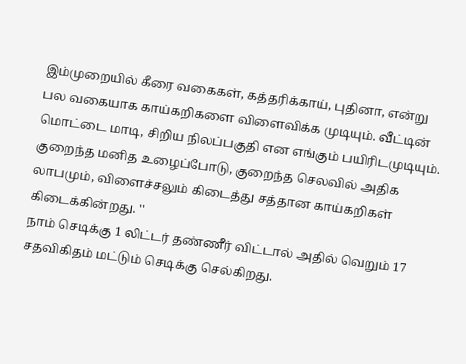இம்முறையில் கீரை வகைகள், கத்தரிக்காய், புதினா, என்று பல வகையாக காய்கறிகளை விளைவிக்க முடியும். வீட்டின் மொட்டை மாடி, சிறிய நிலப்பகுதி என எங்கும் பயிரிடமுடியும். குறைந்த மனித உழைப்போடு, குறைந்த செலவில் அதிக லாபமும், விளைச்சலும் கிடைத்து சத்தான காய்கறிகள் கிடைக்கின்றது. ''
நாம் செடிக்கு 1 லிட்டர் தண்ணீர் விட்டால் அதில் வெறும் 17 சதவிகிதம் மட்டும் செடிக்கு செல்கிறது.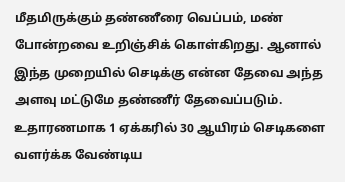மீதமிருக்கும் தண்ணீரை வெப்பம், மண் போன்றவை உறிஞ்சிக் கொள்கிறது. ஆனால் இந்த முறையில் செடிக்கு என்ன தேவை அந்த அளவு மட்டுமே தண்ணீர் தேவைப்படும். உதாரணமாக 1 ஏக்கரில் 30 ஆயிரம் செடிகளை வளர்க்க வேண்டிய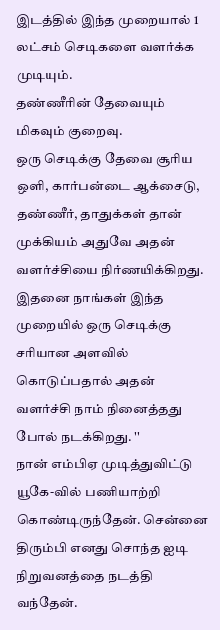இடத்தில் இந்த முறையால் 1 லட்சம் செடிகளை வளர்க்க முடியும்.
தண்ணீரின் தேவையும் மிகவும் குறைவு.
ஒரு செடிக்கு தேவை சூரிய ஒளி, கார்பன்டை ஆக்சைடு, தண்ணீர், தாதுக்கள் தான் முக்கியம் அதுவே அதன் வளர்ச்சியை நிர்ணயிக்கிறது. இதனை நாங்கள் இந்த முறையில் ஒரு செடிக்கு சரியான அளவில் கொடுப்பதால் அதன் வளர்ச்சி நாம் நினைத்தது போல் நடக்கிறது. ''
நான் எம்பிஏ முடித்துவிட்டு யூகே-வில் பணியாற்றி கொண்டிருந்தேன். சென்னை திரும்பி எனது சொந்த ஐடி நிறுவனத்தை நடத்தி வந்தேன்.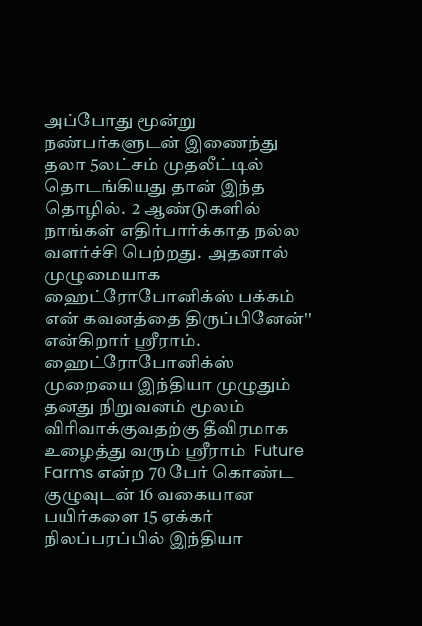அப்போது மூன்று நண்பர்களுடன் இணைந்து தலா 5லட்சம் முதலீட்டில் தொடங்கியது தான் இந்த தொழில்.  2 ஆண்டுகளில் நாங்கள் எதிர்பார்க்காத நல்ல வளர்ச்சி பெற்றது.  அதனால் முழுமையாக ஹைட்ரோபோனிக்ஸ் பக்கம் என் கவனத்தை திருப்பினேன்''  என்கிறார் ஸ்ரீராம்.
ஹைட்ரோபோனிக்ஸ் முறையை இந்தியா முழுதும் தனது நிறுவனம் மூலம் விரிவாக்குவதற்கு தீவிரமாக உழைத்து வரும் ஸ்ரீராம்  Future Farms என்ற 70 பேர் கொண்ட குழுவுடன் 16 வகையான பயிர்களை 15 ஏக்கர் நிலப்பரப்பில் இந்தியா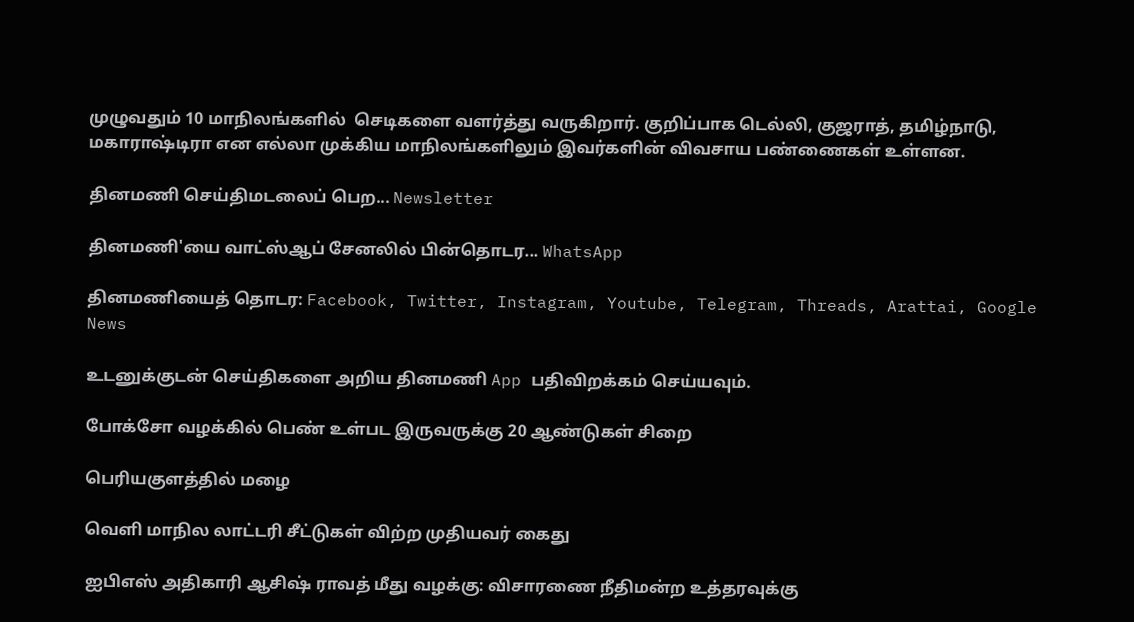முழுவதும் 10 மாநிலங்களில்  செடிகளை வளர்த்து வருகிறார். குறிப்பாக டெல்லி, குஜராத், தமிழ்நாடு, மகாராஷ்டிரா என எல்லா முக்கிய மாநிலங்களிலும் இவர்களின் விவசாய பண்ணைகள் உள்ளன.

தினமணி செய்திமடலைப் பெற... Newsletter

தினமணி'யை வாட்ஸ்ஆப் சேனலில் பின்தொடர... WhatsApp

தினமணியைத் தொடர: Facebook, Twitter, Instagram, Youtube, Telegram, Threads, Arattai, Google News

உடனுக்குடன் செய்திகளை அறிய தினமணி App பதிவிறக்கம் செய்யவும்.

போக்சோ வழக்கில் பெண் உள்பட இருவருக்கு 20 ஆண்டுகள் சிறை

பெரியகுளத்தில் மழை

வெளி மாநில லாட்டரி சீட்டுகள் விற்ற முதியவர் கைது

ஐபிஎஸ் அதிகாரி ஆசிஷ் ராவத் மீது வழக்கு: விசாரணை நீதிமன்ற உத்தரவுக்கு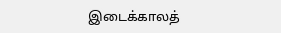இடைக்காலத்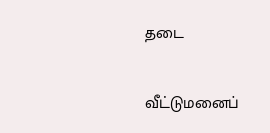தடை

வீட்டுமனைப்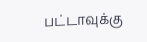பட்டாவுக்கு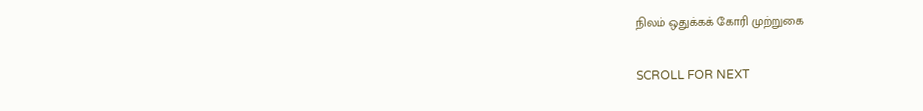நிலம் ஒதுக்கக் கோரி முற்றுகை

SCROLL FOR NEXT